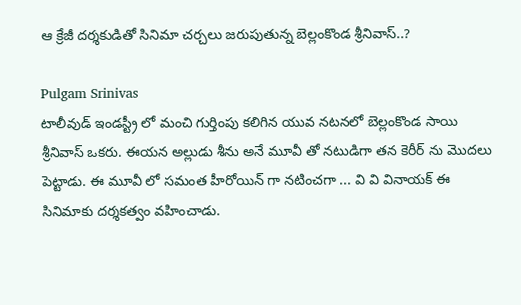ఆ క్రేజీ దర్శకుడితో సినిమా చర్చలు జరుపుతున్న బెల్లంకొండ శ్రీనివాస్..?

Pulgam Srinivas
టాలీవుడ్ ఇండస్ట్రీ లో మంచి గుర్తింపు కలిగిన యువ నటనలో బెల్లంకొండ సాయి శ్రీనివాస్ ఒకరు. ఈయన అల్లుడు శీను అనే మూవీ తో నటుడిగా తన కెరీర్ ను మొదలు పెట్టాడు. ఈ మూవీ లో సమంత హీరోయిన్ గా నటించగా ... వి వి వినాయక్ ఈ సినిమాకు దర్శకత్వం వహించాడు.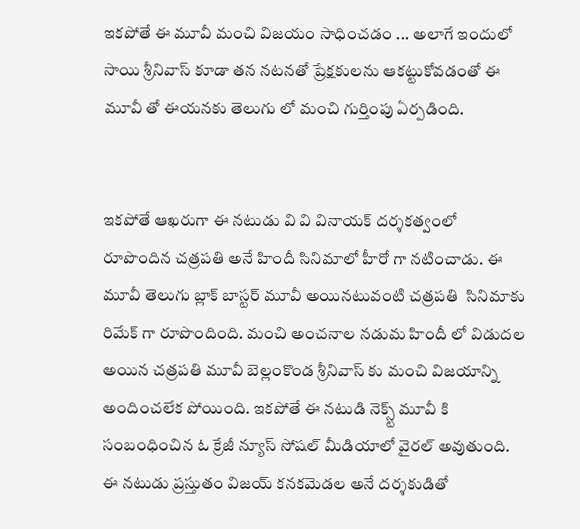ఇకపోతే ఈ మూవీ మంచి విజయం సాధించడం ... అలాగే ఇందులో సాయి శ్రీనివాస్ కూడా తన నటనతో ప్రేక్షకులను ఆకట్టుకోవడంతో ఈ మూవీ తో ఈయనకు తెలుగు లో మంచి గుర్తింపు ఏర్పడింది.


ఇకపోతే ఆఖరుగా ఈ నటుడు వి వి వినాయక్ దర్శకత్వంలో రూపొందిన చత్రపతి అనే హిందీ సినిమాలో హీరో గా నటించాడు. ఈ మూవీ తెలుగు బ్లాక్ బాస్టర్ మూవీ అయినటువంటి చత్రపతి  సినిమాకు రిమేక్ గా రూపొందింది. మంచి అంచనాల నడుమ హిందీ లో విడుదల అయిన చత్రపతి మూవీ బెల్లంకొండ శ్రీనివాస్ కు మంచి విజయాన్ని అందించలేక పోయింది. ఇకపోతే ఈ నటుడి నెక్స్ట్ మూవీ కి సంబంధించిన ఓ క్రేజీ న్యూస్ సోషల్ మీడియాలో వైరల్ అవుతుంది. ఈ నటుడు ప్రస్తుతం విజయ్ కనకమెడల అనే దర్శకుడితో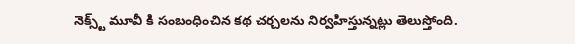నెక్స్ట్ మూవీ కి సంబంధించిన కథ చర్చలను నిర్వహిస్తున్నట్లు తెలుస్తోంది.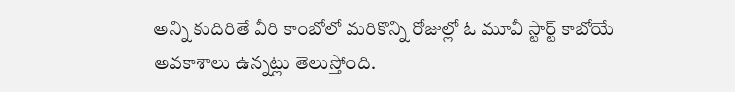అన్ని కుదిరితే వీరి కాంబోలో మరికొన్ని రోజుల్లో ఓ మూవీ స్టార్ట్ కాబోయే అవకాశాలు ఉన్నట్లు తెలుస్తోంది.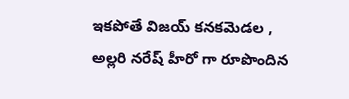ఇకపోతే విజయ్ కనకమెడల , అల్లరి నరేష్ హీరో గా రూపొందిన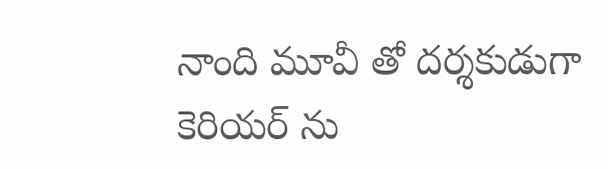నాంది మూవీ తో దర్శకుడుగా కెరియర్ ను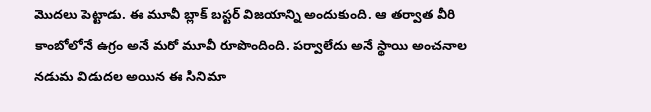మొదలు పెట్టాడు. ఈ మూవీ బ్లాక్ బస్టర్ విజయాన్ని అందుకుంది. ఆ తర్వాత వీరి కాంబోలోనే ఉగ్రం అనే మరో మూవీ రూపొందింది. పర్వాలేదు అనే స్థాయి అంచనాల నడుమ విడుదల అయిన ఈ సినిమా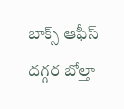బాక్స్ ఆఫీస్ దగ్గర బోల్తా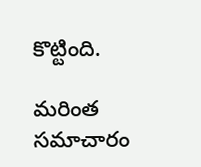కొట్టింది.

మరింత సమాచారం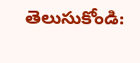తెలుసుకోండి: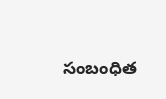సంబంధిత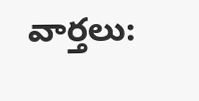వార్తలు: